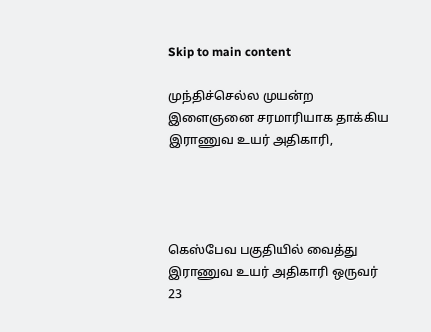Skip to main content

முந்திச்செல்ல முயன்ற இளைஞனை சரமாரியாக தாக்கிய இராணுவ உயர் அதிகாரி,




கெஸ்பேவ பகுதியில் வைத்து இராணுவ உயர் அதிகாரி ஒருவர் 23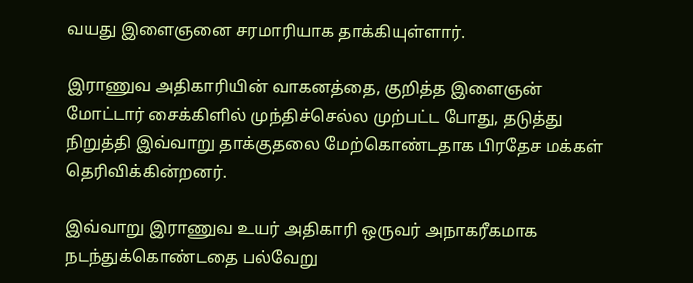வயது இளைஞனை சரமாரியாக தாக்கியுள்ளார்.

இராணுவ அதிகாரியின் வாகனத்தை, குறித்த இளைஞன் மோட்டார் சைக்கிளில் முந்திச்செல்ல முற்பட்ட போது, தடுத்து நிறுத்தி இவ்வாறு தாக்குதலை மேற்கொண்டதாக பிரதேச மக்கள் தெரிவிக்கின்றனர்.

இவ்வாறு இராணுவ உயர் அதிகாரி ஒருவர் அநாகரீகமாக நடந்துக்கொண்டதை பல்வேறு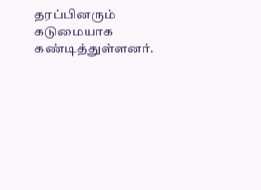தரப்பினரும் கடுமையாக கண்டித்துள்ளனர்.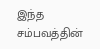இந்த சம்பவத்தின்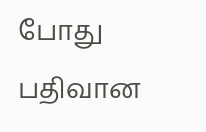போது பதிவான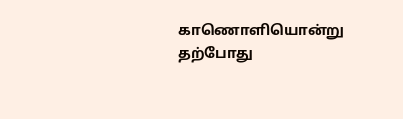காணொளியொன்று தற்போது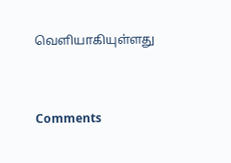வெளியாகியுள்ளது



Comments